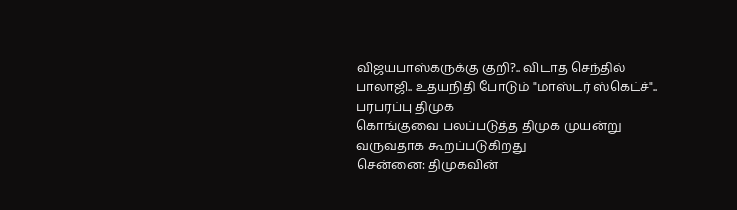விஜயபாஸ்கருக்கு குறி?.. விடாத செந்தில் பாலாஜி.. உதயநிதி போடும் "மாஸ்டர் ஸ்கெட்ச்".. பரபரப்பு திமுக
கொங்குவை பலப்படுத்த திமுக முயன்று வருவதாக கூறப்படுகிறது
சென்னை: திமுகவின்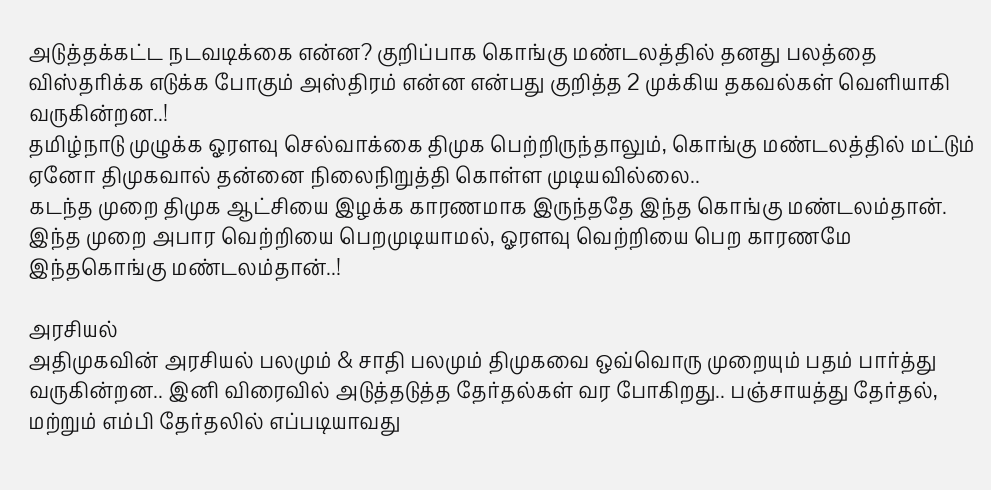அடுத்தக்கட்ட நடவடிக்கை என்ன? குறிப்பாக கொங்கு மண்டலத்தில் தனது பலத்தை விஸ்தரிக்க எடுக்க போகும் அஸ்திரம் என்ன என்பது குறித்த 2 முக்கிய தகவல்கள் வெளியாகி வருகின்றன..!
தமிழ்நாடு முழுக்க ஓரளவு செல்வாக்கை திமுக பெற்றிருந்தாலும், கொங்கு மண்டலத்தில் மட்டும் ஏனோ திமுகவால் தன்னை நிலைநிறுத்தி கொள்ள முடியவில்லை..
கடந்த முறை திமுக ஆட்சியை இழக்க காரணமாக இருந்ததே இந்த கொங்கு மண்டலம்தான். இந்த முறை அபார வெற்றியை பெறமுடியாமல், ஓரளவு வெற்றியை பெற காரணமே இந்தகொங்கு மண்டலம்தான்..!

அரசியல்
அதிமுகவின் அரசியல் பலமும் & சாதி பலமும் திமுகவை ஒவ்வொரு முறையும் பதம் பார்த்து வருகின்றன.. இனி விரைவில் அடுத்தடுத்த தேர்தல்கள் வர போகிறது.. பஞ்சாயத்து தேர்தல், மற்றும் எம்பி தேர்தலில் எப்படியாவது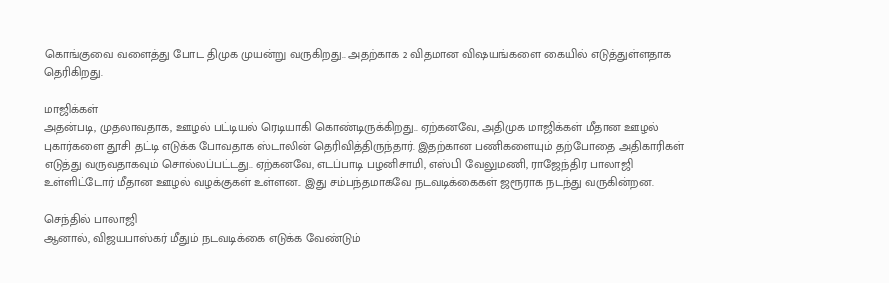கொங்குவை வளைத்து போட திமுக முயன்று வருகிறது.. அதற்காக 2 விதமான விஷயங்களை கையில் எடுத்துள்ளதாக தெரிகிறது.

மாஜிக்கள்
அதன்படி, முதலாவதாக, ஊழல் பட்டியல் ரெடியாகி கொண்டிருக்கிறது.. ஏற்கனவே, அதிமுக மாஜிக்கள் மீதான ஊழல் புகார்களை தூசி தட்டி எடுக்க போவதாக ஸ்டாலின் தெரிவித்திருந்தார். இதற்கான பணிகளையும் தற்போதை அதிகாரிகள் எடுத்து வருவதாகவும் சொல்லப்பட்டது.. ஏற்கனவே, எடப்பாடி பழனிசாமி, எஸ்பி வேலுமணி, ராஜேந்திர பாலாஜி உள்ளிட்டோர் மீதான ஊழல் வழக்குகள் உள்ளன.. இது சம்பந்தமாகவே நடவடிக்கைகள் ஜரூராக நடந்து வருகின்றன.

செந்தில் பாலாஜி
ஆனால், விஜயபாஸ்கர் மீதும் நடவடிக்கை எடுக்க வேண்டும்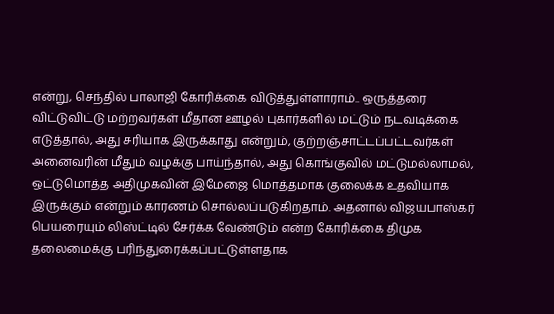என்று, செந்தில் பாலாஜி கோரிக்கை விடுத்துள்ளாராம்.. ஒருத்தரை விட்டுவிட்டு மற்றவர்கள் மீதான ஊழல் புகார்களில் மட்டும் நடவடிக்கை எடுத்தால், அது சரியாக இருக்காது என்றும், குற்றஞ்சாட்டப்பட்டவர்கள் அனைவரின் மீதும் வழக்கு பாய்ந்தால், அது கொங்குவில் மட்டுமல்லாமல், ஒட்டுமொத்த அதிமுகவின் இமேஜை மொத்தமாக குலைக்க உதவியாக இருக்கும் என்றும் காரணம் சொல்லப்படுகிறதாம். அதனால் விஜயபாஸ்கர் பெயரையும் லிஸ்ட்டில் சேர்க்க வேண்டும் என்ற கோரிக்கை திமுக தலைமைக்கு பரிந்துரைக்கப்பட்டுள்ளதாக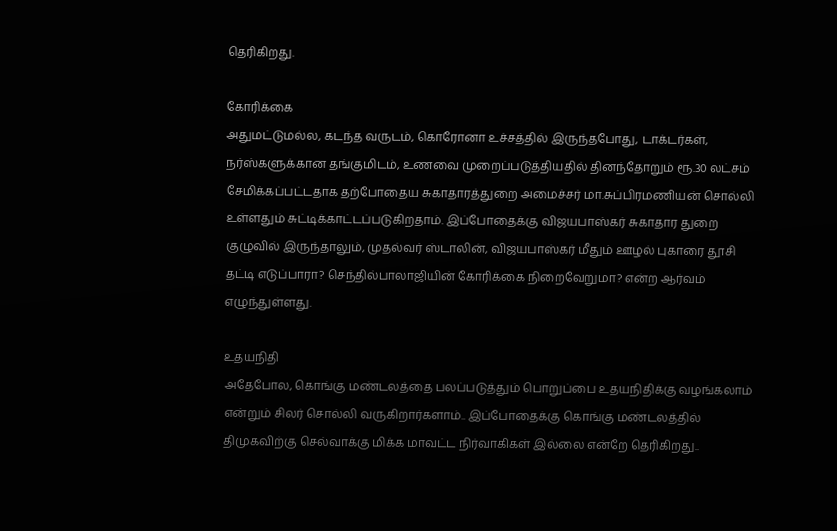தெரிகிறது.

கோரிக்கை
அதுமட்டுமல்ல, கடந்த வருடம், கொரோனா உச்சத்தில் இருந்தபோது, டாக்டர்கள், நர்ஸ்களுக்கான தங்குமிடம், உணவை முறைப்படுத்தியதில் தினந்தோறும் ரூ.30 லட்சம் சேமிக்கப்பட்டதாக தற்போதைய சுகாதாரத்துறை அமைச்சர் மா.சுப்பிரமணியன் சொல்லி உள்ளதும் சுட்டிக்காட்டப்படுகிறதாம். இப்போதைக்கு விஜயபாஸ்கர் சுகாதார துறை குழுவில் இருந்தாலும், முதல்வர் ஸ்டாலின், விஜயபாஸ்கர் மீதும் ஊழல் புகாரை தூசி தட்டி எடுப்பாரா? செந்தில்பாலாஜியின் கோரிக்கை நிறைவேறுமா? என்ற ஆர்வம் எழுந்துள்ளது.

உதயநிதி
அதேபோல, கொங்கு மண்டலத்தை பலப்படுத்தும் பொறுப்பை உதயநிதிக்கு வழங்கலாம் என்றும் சிலர் சொல்லி வருகிறார்களாம்.. இப்போதைக்கு கொங்கு மண்டலத்தில் திமுகவிற்கு செல்வாக்கு மிக்க மாவட்ட நிர்வாகிகள் இல்லை என்றே தெரிகிறது..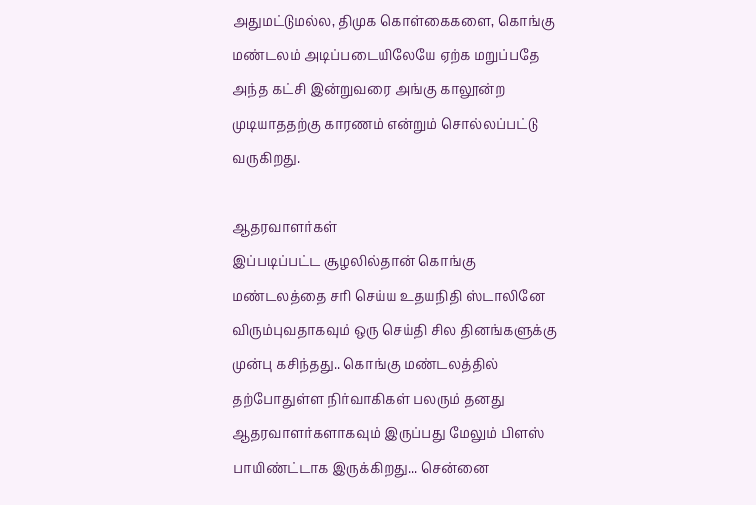அதுமட்டுமல்ல, திமுக கொள்கைகளை, கொங்கு மண்டலம் அடிப்படையிலேயே ஏற்க மறுப்பதே அந்த கட்சி இன்றுவரை அங்கு காலூன்ற முடியாததற்கு காரணம் என்றும் சொல்லப்பட்டு வருகிறது.

ஆதரவாளர்கள்
இப்படிப்பட்ட சூழலில்தான் கொங்கு மண்டலத்தை சரி செய்ய உதயநிதி ஸ்டாலினே விரும்புவதாகவும் ஒரு செய்தி சில தினங்களுக்கு முன்பு கசிந்தது.. கொங்கு மண்டலத்தில் தற்போதுள்ள நிர்வாகிகள் பலரும் தனது ஆதரவாளர்களாகவும் இருப்பது மேலும் பிளஸ் பாயிண்ட்டாக இருக்கிறது... சென்னை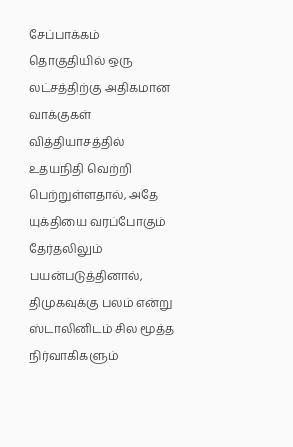சேப்பாக்கம் தொகுதியில் ஒரு லட்சத்திற்கு அதிகமான வாக்குகள் வித்தியாசத்தில் உதயநிதி வெற்றி பெற்றுள்ளதால், அதே யுக்தியை வரப்போகும் தேர்தலிலும் பயன்படுத்தினால், திமுகவுக்கு பலம் என்று ஸ்டாலினிடம் சில மூத்த நிர்வாகிகளும்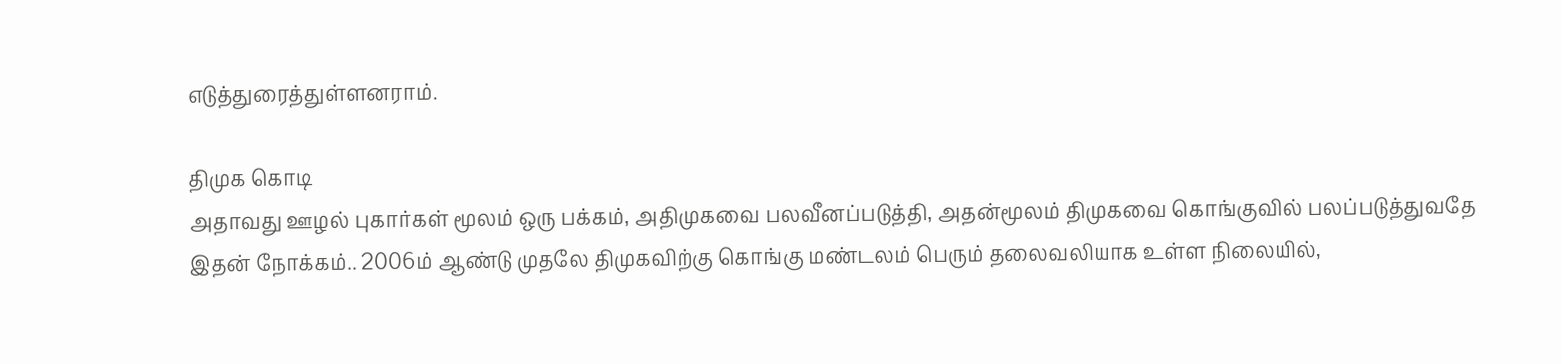எடுத்துரைத்துள்ளனராம்.

திமுக கொடி
அதாவது ஊழல் புகார்கள் மூலம் ஒரு பக்கம், அதிமுகவை பலவீனப்படுத்தி, அதன்மூலம் திமுகவை கொங்குவில் பலப்படுத்துவதே இதன் நோக்கம்.. 2006ம் ஆண்டு முதலே திமுகவிற்கு கொங்கு மண்டலம் பெரும் தலைவலியாக உள்ள நிலையில்,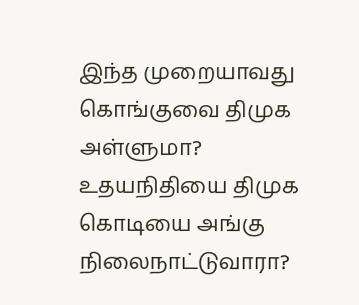இந்த முறையாவது கொங்குவை திமுக அள்ளுமா? உதயநிதியை திமுக கொடியை அங்கு நிலைநாட்டுவாரா?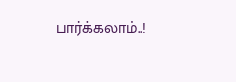பார்க்கலாம்..!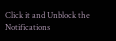Click it and Unblock the Notifications